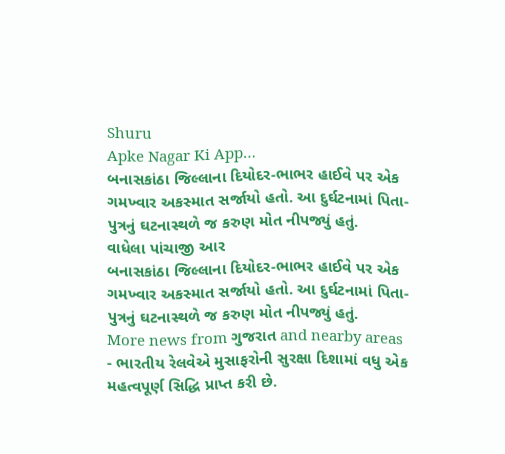Shuru
Apke Nagar Ki App…
બનાસકાંઠા જિલ્લાના દિયોદર-ભાભર હાઈવે પર એક ગમખ્વાર અકસ્માત સર્જાયો હતો. આ દુર્ઘટનામાં પિતા-પુત્રનું ઘટનાસ્થળે જ કરુણ મોત નીપજ્યું હતું.
વાધેલા પાંચાજી આર
બનાસકાંઠા જિલ્લાના દિયોદર-ભાભર હાઈવે પર એક ગમખ્વાર અકસ્માત સર્જાયો હતો. આ દુર્ઘટનામાં પિતા-પુત્રનું ઘટનાસ્થળે જ કરુણ મોત નીપજ્યું હતું.
More news from ગુજરાત and nearby areas
- ભારતીય રેલવેએ મુસાફરોની સુરક્ષા દિશામાં વધુ એક મહત્વપૂર્ણ સિદ્ધિ પ્રાપ્ત કરી છે.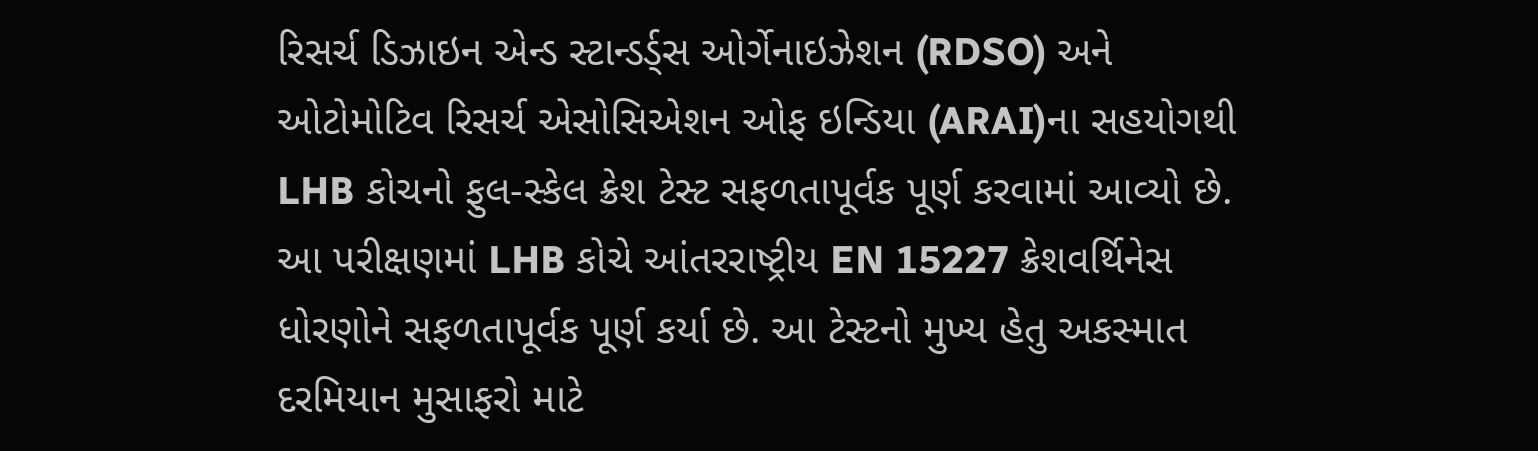રિસર્ચ ડિઝાઇન એન્ડ સ્ટાન્ડર્ડ્સ ઓર્ગેનાઇઝેશન (RDSO) અને ઓટોમોટિવ રિસર્ચ એસોસિએશન ઓફ ઇન્ડિયા (ARAI)ના સહયોગથી LHB કોચનો ફુલ-સ્કેલ ક્રેશ ટેસ્ટ સફળતાપૂર્વક પૂર્ણ કરવામાં આવ્યો છે. આ પરીક્ષણમાં LHB કોચે આંતરરાષ્ટ્રીય EN 15227 ક્રેશવર્થિનેસ ધોરણોને સફળતાપૂર્વક પૂર્ણ કર્યા છે. આ ટેસ્ટનો મુખ્ય હેતુ અકસ્માત દરમિયાન મુસાફરો માટે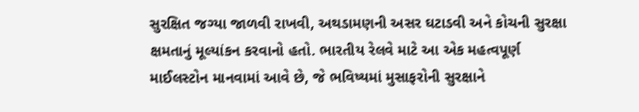સુરક્ષિત જગ્યા જાળવી રાખવી, અથડામણની અસર ઘટાડવી અને કોચની સુરક્ષા ક્ષમતાનું મૂલ્યાંકન કરવાનો હતો. ભારતીય રેલવે માટે આ એક મહત્વપૂર્ણ માઈલસ્ટોન માનવામાં આવે છે, જે ભવિષ્યમાં મુસાફરોની સુરક્ષાને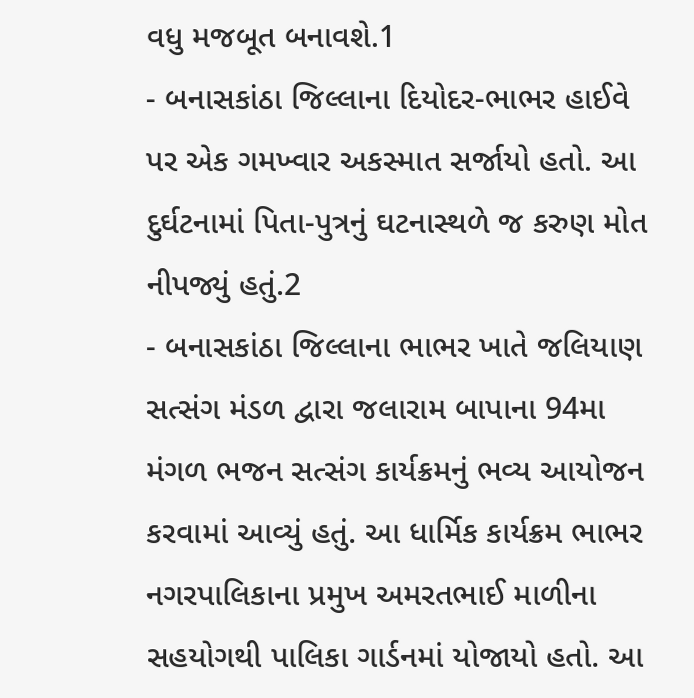વધુ મજબૂત બનાવશે.1
- બનાસકાંઠા જિલ્લાના દિયોદર-ભાભર હાઈવે પર એક ગમખ્વાર અકસ્માત સર્જાયો હતો. આ દુર્ઘટનામાં પિતા-પુત્રનું ઘટનાસ્થળે જ કરુણ મોત નીપજ્યું હતું.2
- બનાસકાંઠા જિલ્લાના ભાભર ખાતે જલિયાણ સત્સંગ મંડળ દ્વારા જલારામ બાપાના 94મા મંગળ ભજન સત્સંગ કાર્યક્રમનું ભવ્ય આયોજન કરવામાં આવ્યું હતું. આ ધાર્મિક કાર્યક્રમ ભાભર નગરપાલિકાના પ્રમુખ અમરતભાઈ માળીના સહયોગથી પાલિકા ગાર્ડનમાં યોજાયો હતો. આ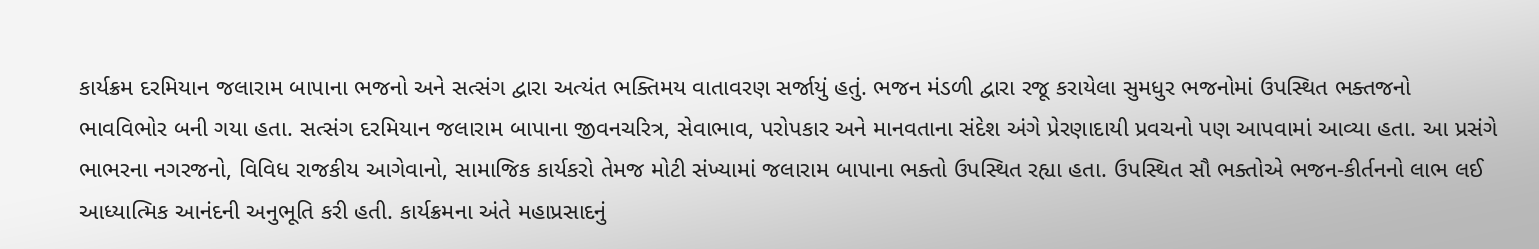કાર્યક્રમ દરમિયાન જલારામ બાપાના ભજનો અને સત્સંગ દ્વારા અત્યંત ભક્તિમય વાતાવરણ સર્જાયું હતું. ભજન મંડળી દ્વારા રજૂ કરાયેલા સુમધુર ભજનોમાં ઉપસ્થિત ભક્તજનો ભાવવિભોર બની ગયા હતા. સત્સંગ દરમિયાન જલારામ બાપાના જીવનચરિત્ર, સેવાભાવ, પરોપકાર અને માનવતાના સંદેશ અંગે પ્રેરણાદાયી પ્રવચનો પણ આપવામાં આવ્યા હતા. આ પ્રસંગે ભાભરના નગરજનો, વિવિધ રાજકીય આગેવાનો, સામાજિક કાર્યકરો તેમજ મોટી સંખ્યામાં જલારામ બાપાના ભક્તો ઉપસ્થિત રહ્યા હતા. ઉપસ્થિત સૌ ભક્તોએ ભજન-કીર્તનનો લાભ લઈ આધ્યાત્મિક આનંદની અનુભૂતિ કરી હતી. કાર્યક્રમના અંતે મહાપ્રસાદનું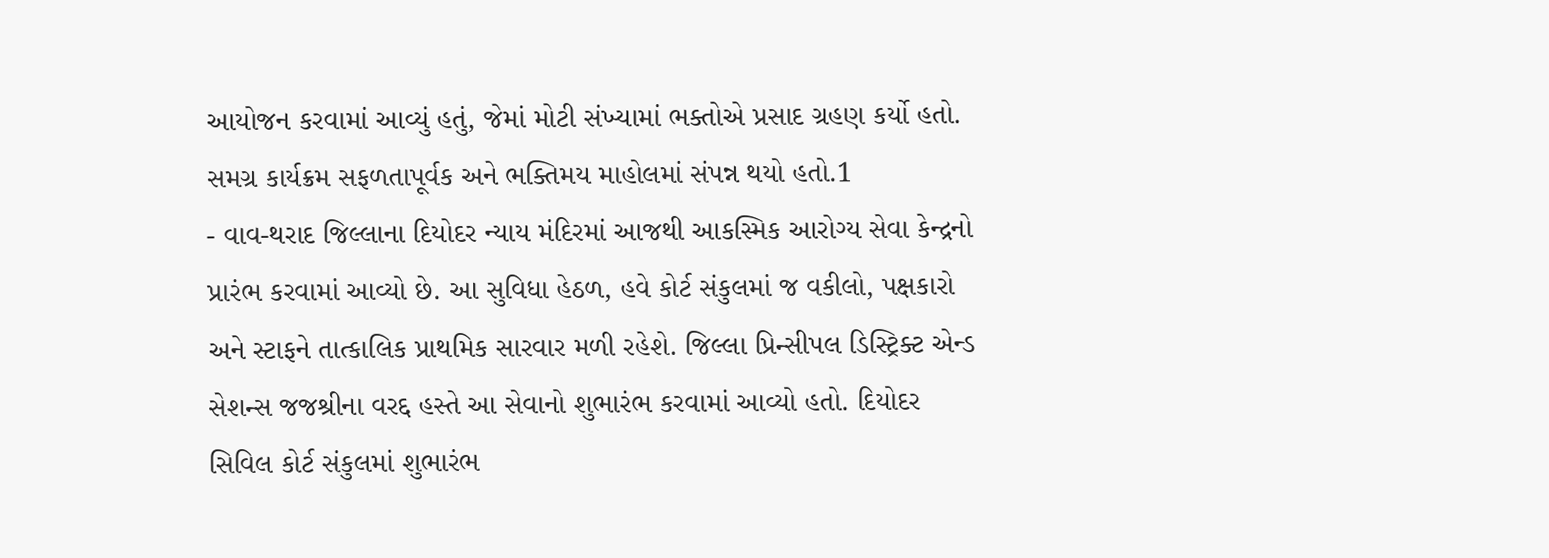આયોજન કરવામાં આવ્યું હતું, જેમાં મોટી સંખ્યામાં ભક્તોએ પ્રસાદ ગ્રહણ કર્યો હતો. સમગ્ર કાર્યક્રમ સફળતાપૂર્વક અને ભક્તિમય માહોલમાં સંપન્ન થયો હતો.1
- વાવ-થરાદ જિલ્લાના દિયોદર ન્યાય મંદિરમાં આજથી આકસ્મિક આરોગ્ય સેવા કેન્દ્રનો પ્રારંભ કરવામાં આવ્યો છે. આ સુવિધા હેઠળ, હવે કોર્ટ સંકુલમાં જ વકીલો, પક્ષકારો અને સ્ટાફને તાત્કાલિક પ્રાથમિક સારવાર મળી રહેશે. જિલ્લા પ્રિન્સીપલ ડિસ્ટ્રિક્ટ એન્ડ સેશન્સ જજશ્રીના વરદ્દ હસ્તે આ સેવાનો શુભારંભ કરવામાં આવ્યો હતો. દિયોદર સિવિલ કોર્ટ સંકુલમાં શુભારંભ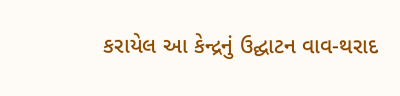કરાયેલ આ કેન્દ્રનું ઉદ્ઘાટન વાવ-થરાદ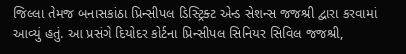જિલ્લા તેમજ બનાસકાંઠા પ્રિન્સીપલ ડિસ્ટ્રિક્ટ એન્ડ સેશન્સ જજશ્રી દ્વારા કરવામાં આવ્યું હતું. આ પ્રસંગે દિયોદર કોર્ટના પ્રિન્સીપલ સિનિયર સિવિલ જજશ્રી,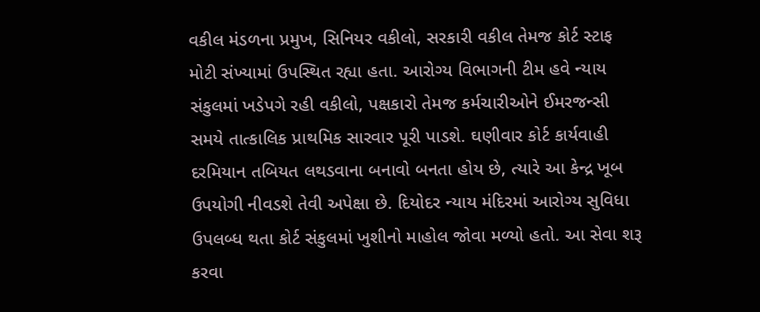વકીલ મંડળના પ્રમુખ, સિનિયર વકીલો, સરકારી વકીલ તેમજ કોર્ટ સ્ટાફ મોટી સંખ્યામાં ઉપસ્થિત રહ્યા હતા. આરોગ્ય વિભાગની ટીમ હવે ન્યાય સંકુલમાં ખડેપગે રહી વકીલો, પક્ષકારો તેમજ કર્મચારીઓને ઈમરજન્સી સમયે તાત્કાલિક પ્રાથમિક સારવાર પૂરી પાડશે. ઘણીવાર કોર્ટ કાર્યવાહી દરમિયાન તબિયત લથડવાના બનાવો બનતા હોય છે, ત્યારે આ કેન્દ્ર ખૂબ ઉપયોગી નીવડશે તેવી અપેક્ષા છે. દિયોદર ન્યાય મંદિરમાં આરોગ્ય સુવિધા ઉપલબ્ધ થતા કોર્ટ સંકુલમાં ખુશીનો માહોલ જોવા મળ્યો હતો. આ સેવા શરૂ કરવા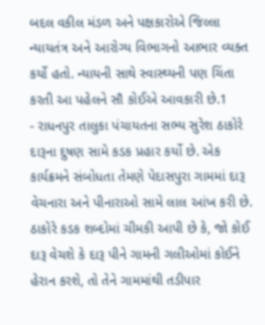બદલ વકીલ મંડળ અને પક્ષકારોએ જિલ્લા ન્યાયતંત્ર અને આરોગ્ય વિભાગનો આભાર વ્યક્ત કર્યો હતો. ન્યાયની સાથે સ્વાસ્થ્યની પણ ચિંતા કરતી આ પહેલને સૌ કોઈએ આવકારી છે.1
- રાધનપુર તાલુકા પંચાયતના સભ્ય સુરેશ ઠાકોરે દારૂના દુષણ સામે કડક પ્રહાર કર્યો છે. એક કાર્યક્રમને સંબોધતા તેમણે પેદાસપુરા ગામમાં દારૂ વેચનારા અને પીનારાઓ સામે લાલ આંખ કરી છે. ઠાકોરે કડક શબ્દોમાં ચીમકી આપી છે કે, જો કોઈ દારૂ વેચશે કે દારૂ પીને ગામની ગલીઓમાં કોઈને હેરાન કરશે, તો તેને ગામમાંથી તડીપાર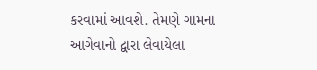કરવામાં આવશે. તેમણે ગામના આગેવાનો દ્વારા લેવાયેલા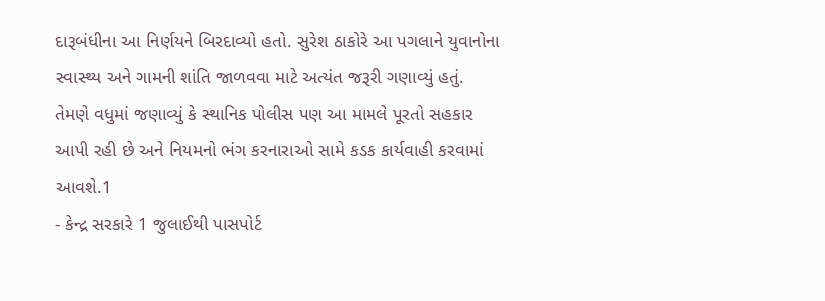દારૂબંધીના આ નિર્ણયને બિરદાવ્યો હતો. સુરેશ ઠાકોરે આ પગલાને યુવાનોના સ્વાસ્થ્ય અને ગામની શાંતિ જાળવવા માટે અત્યંત જરૂરી ગણાવ્યું હતું. તેમણે વધુમાં જણાવ્યું કે સ્થાનિક પોલીસ પણ આ મામલે પૂરતો સહકાર આપી રહી છે અને નિયમનો ભંગ કરનારાઓ સામે કડક કાર્યવાહી કરવામાં આવશે.1
- કેન્દ્ર સરકારે 1 જુલાઈથી પાસપોર્ટ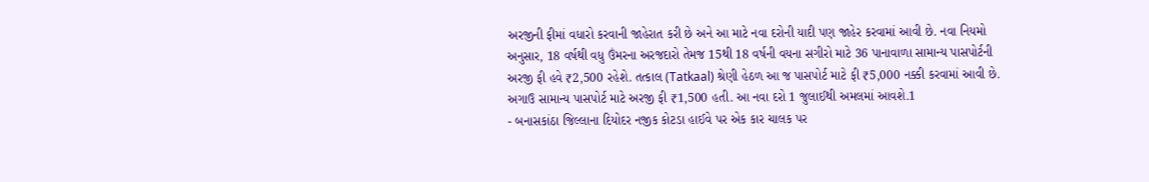અરજીની ફીમાં વધારો કરવાની જાહેરાત કરી છે અને આ માટે નવા દરોની યાદી પણ જાહેર કરવામાં આવી છે. નવા નિયમો અનુસાર, 18 વર્ષથી વધુ ઉંમરના અરજદારો તેમજ 15થી 18 વર્ષની વયના સગીરો માટે 36 પાનાવાળા સામાન્ય પાસપોર્ટની અરજી ફી હવે ₹2,500 રહેશે. તત્કાલ (Tatkaal) શ્રેણી હેઠળ આ જ પાસપોર્ટ માટે ફી ₹5,000 નક્કી કરવામાં આવી છે. અગાઉ સામાન્ય પાસપોર્ટ માટે અરજી ફી ₹1,500 હતી. આ નવા દરો 1 જુલાઈથી અમલમાં આવશે.1
- બનાસકાંઠા જિલ્લાના દિયોદર નજીક કોટડા હાઈવે પર એક કાર ચાલક પર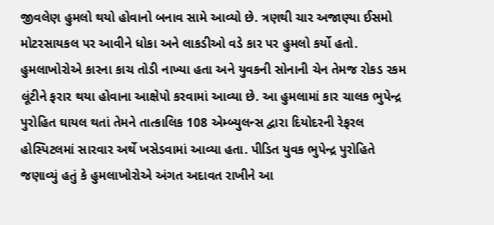જીવલેણ હુમલો થયો હોવાનો બનાવ સામે આવ્યો છે. ત્રણથી ચાર અજાણ્યા ઈસમો મોટરસાયકલ પર આવીને ધોકા અને લાકડીઓ વડે કાર પર હુમલો કર્યો હતો. હુમલાખોરોએ કારના કાચ તોડી નાખ્યા હતા અને યુવકની સોનાની ચેન તેમજ રોકડ રકમ લૂંટીને ફરાર થયા હોવાના આક્ષેપો કરવામાં આવ્યા છે. આ હુમલામાં કાર ચાલક ભુપેન્દ્ર પુરોહિત ઘાયલ થતાં તેમને તાત્કાલિક 108 એમ્બ્યુલન્સ દ્વારા દિયોદરની રેફરલ હોસ્પિટલમાં સારવાર અર્થે ખસેડવામાં આવ્યા હતા. પીડિત યુવક ભુપેન્દ્ર પુરોહિતે જણાવ્યું હતું કે હુમલાખોરોએ અંગત અદાવત રાખીને આ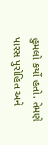હુમલો કર્યો હતો. તેમણે પારસ પુરોહિત અને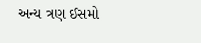અન્ય ત્રણ ઈસમો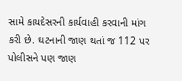સામે કાયદેસરની કાર્યવાહી કરવાની માંગ કરી છે. ઘટનાની જાણ થતાં જ 112 પર પોલીસને પણ જાણ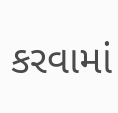કરવામાં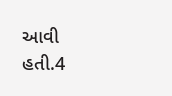આવી હતી.4